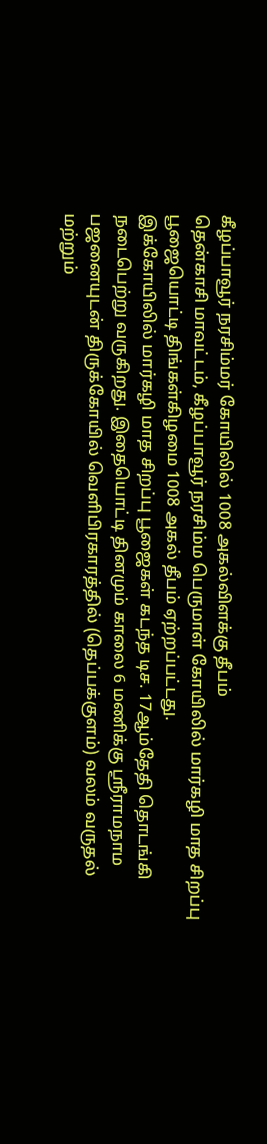கீழப்பாவூர் நரசிம்மர் கோயிலில் 1008 அகல்விளக்கு தீபம்
தென்காசி மாவட்டம், கீழப்பாவூர் நரசிம்ம பெருமாள் கோயிலில் மார்கழி மாத சிறப்பு பூஜையொட்டி திங்கள்கிழமை 1008 அகல் தீபம் ஏற்றப்பட்டது.
இக்கோயிலில் மார்கழி மாத சிறப்பு பூஜைகள் கடந்த டிச. 17ஆம்தேதி தொடங்கி நடைபெற்று வருகிறது. இதையொட்டி தினமும் காலை 6 மணிக்கு ஸ்ரீராமநாம பஜனையுடன் திருக்கோயில் வெளிபிரகாரத்தில் (தெப்பக்குளம்) வலம் வருதல் மற்றும்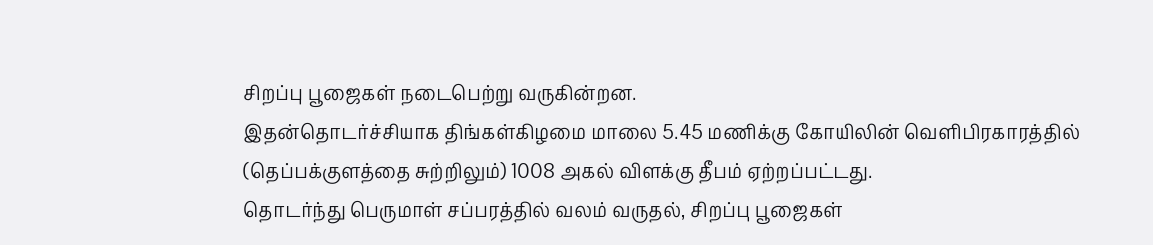சிறப்பு பூஜைகள் நடைபெற்று வருகின்றன.
இதன்தொடர்ச்சியாக திங்கள்கிழமை மாலை 5.45 மணிக்கு கோயிலின் வெளிபிரகாரத்தில் (தெப்பக்குளத்தை சுற்றிலும்) 1008 அகல் விளக்கு தீபம் ஏற்றப்பட்டது.
தொடர்ந்து பெருமாள் சப்பரத்தில் வலம் வருதல், சிறப்பு பூஜைகள்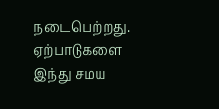நடைபெற்றது.
ஏற்பாடுகளை இந்து சமய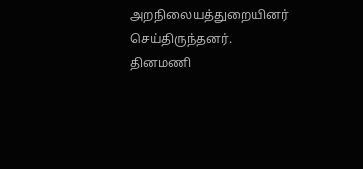அறநிலையத்துறையினர் செய்திருந்தனர்.
தினமணி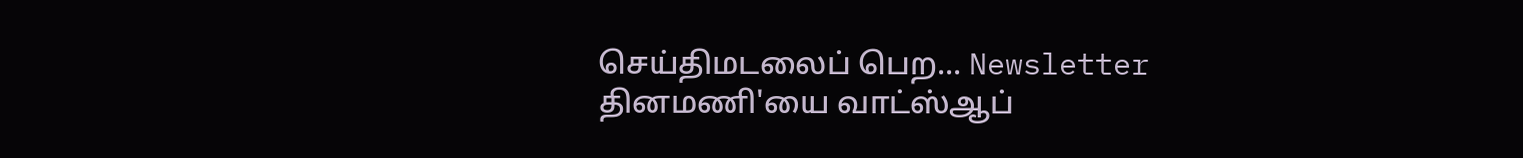செய்திமடலைப் பெற... Newsletter
தினமணி'யை வாட்ஸ்ஆப்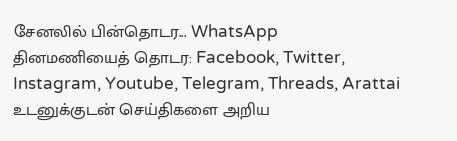சேனலில் பின்தொடர... WhatsApp
தினமணியைத் தொடர: Facebook, Twitter, Instagram, Youtube, Telegram, Threads, Arattai
உடனுக்குடன் செய்திகளை அறிய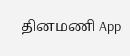தினமணி App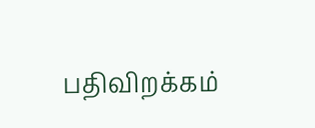பதிவிறக்கம்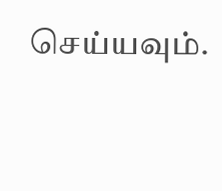செய்யவும்.